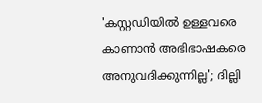'കസ്റ്റഡിയിൽ ഉള്ളവരെ കാണാൻ അഭിഭാഷകരെ അനുവദിക്കുന്നില്ല'; ദില്ലി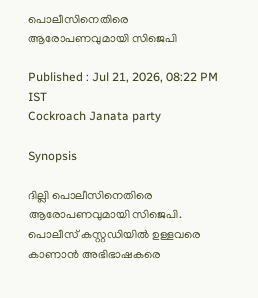പൊലീസിനെതിരെ ആരോപണവുമായി സിജെപി

Published : Jul 21, 2026, 08:22 PM IST
Cockroach Janata party

Synopsis

ദില്ലി പൊലീസിനെതിരെ ആരോപണവുമായി സിജെപി. പൊലീസ് കസ്റ്റഡിയിൽ ഉള്ളവരെ കാണാൻ അഭിഭാഷകരെ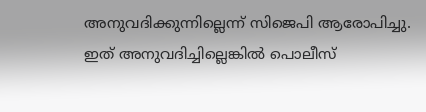അനുവദിക്കുന്നില്ലെന്ന് സിജെപി ആരോപിച്ചു. ഇത് അനുവദിച്ചില്ലെങ്കിൽ പൊലീസ്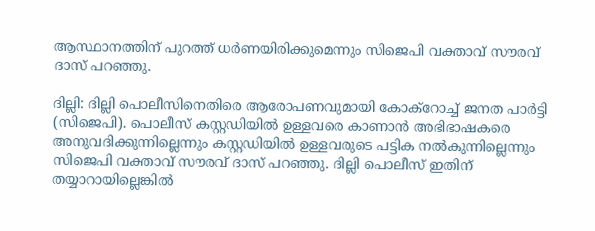ആസ്ഥാനത്തിന് പുറത്ത് ധർണയിരിക്കുമെന്നും സിജെപി വക്താവ് സൗരവ് ദാസ് പറഞ്ഞു.

ദില്ലി: ദില്ലി പൊലീസിനെതിരെ ആരോപണവുമായി കോക്റോച്ച് ജനത പാർട്ടി (സിജെപി). പൊലീസ് കസ്റ്റഡിയിൽ ഉള്ളവരെ കാണാൻ അഭിഭാഷകരെ അനുവദിക്കുന്നില്ലെന്നും കസ്റ്റഡിയിൽ ഉള്ളവരുടെ പട്ടിക നൽകുന്നില്ലെന്നും സിജെപി വക്താവ് സൗരവ് ദാസ് പറഞ്ഞു. ദില്ലി പൊലീസ് ഇതിന് തയ്യാറായില്ലെങ്കിൽ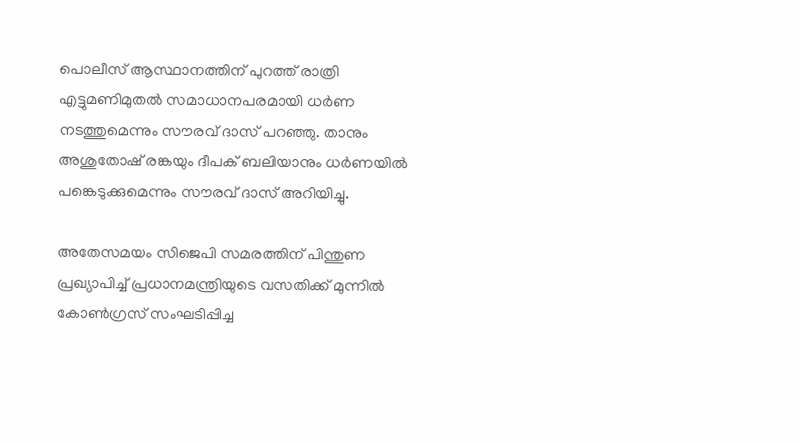പൊലീസ് ആസ്ഥാനത്തിന് പുറത്ത് രാത്രി എട്ടുമണിമുതൽ സമാധാനപരമായി ധ‍ർണ നടത്തുമെന്നും സൗരവ് ദാസ് പറഞ്ഞു. താനും അശുതോഷ് രങ്കയും ദീപക് ബലിയാനും ധ‍ർണയിൽ പങ്കെടുക്കുമെന്നും സൗരവ് ദാസ് അറിയിച്ചു.

അതേസമയം സിജെപി സമരത്തിന് പിന്തുണ പ്രഖ്യാപിച്ച് പ്രധാനമന്ത്രിയുടെ വസതിക്ക് മുന്നിൽ കോൺഗ്രസ് സംഘടിപ്പിച്ച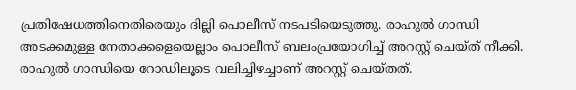പ്രതിഷേധത്തിനെതിരെയും ദില്ലി പൊലീസ് നടപടിയെടുത്തു. രാഹുൽ ഗാന്ധി അടക്കമുള്ള നേതാക്കളെയെല്ലാം പൊലീസ് ബലംപ്രയോഗിച്ച് അറസ്റ്റ് ചെയ്ത് നീക്കി. രാഹുൽ ഗാന്ധിയെ റോഡിലൂടെ വലിച്ചിഴച്ചാണ് അറസ്റ്റ് ചെയ്തത്.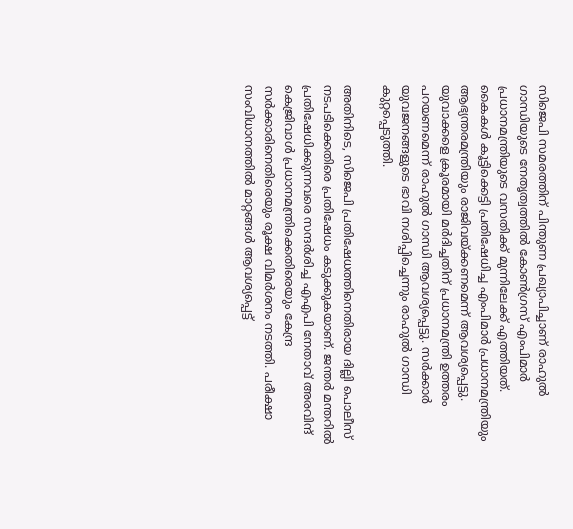സിജെപി സമരത്തിന് പിന്തുണ പ്രഖ്യാപിച്ചാണ് രാഹുൽ ഗാന്ധിയുടെ നേതൃത്വത്തിൽ കോൺഗ്രസ് എംപിമാർ പ്രധാനമന്ത്രിയുടെ വസതിക്ക് മുന്നിലേക്ക് എത്തിയത്. കൈകള്‍ കൂട്ടിക്കെട്ടി പ്രതിഷേധിച്ച എംപിമാ‍ർ പ്രധാനമന്ത്രിയും ആഭ്യന്തരമന്ത്രിയും രാജിവയ്ക്കണമെന്ന് ആവശ്യപ്പെട്ടു. യുവാക്കളെ ക്രൂരമായി മര്‍ദിച്ചതിന് പ്രധാനമന്ത്രി ഉത്തരം പറയണമെന്ന് രാഹുല്‍ ഗാന്ധി ആവശ്യപ്പെട്ടു. സര്‍ക്കാര്‍ യുവജനങ്ങളുടെ ഭാവി നശിപ്പിച്ചെന്നും രാഹുൽ ഗാന്ധി കുറ്റപ്പെടുത്തി.

അതിനിടെ, സിജെപി പ്രതിഷേധത്തിനെതിരായ ദില്ലി പൊലീസ് നടപടിക്കെതിരെ പ്രതിഷേധം കടുക്കുകയാണ്. ജന്ത‍ർ മന്തറിൽ പ്രതിഷേധിക്കുന്നവരെ സന്ദർശിച്ച എഎപി നേതാവ് അരവിന്ദ് കെജ്രിവാൾ പ്രധാനമന്ത്രിക്കെതിരെയും കേന്ദ്ര സർക്കാരിനെതിരെയും രൂക്ഷ വിമർശനം നടത്തി. പരീക്ഷാ സംവിധാനത്തിൽ മാറ്റങ്ങൾ ആവശ്യപ്പെട്ട്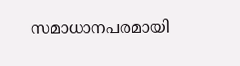സമാധാനപരമായി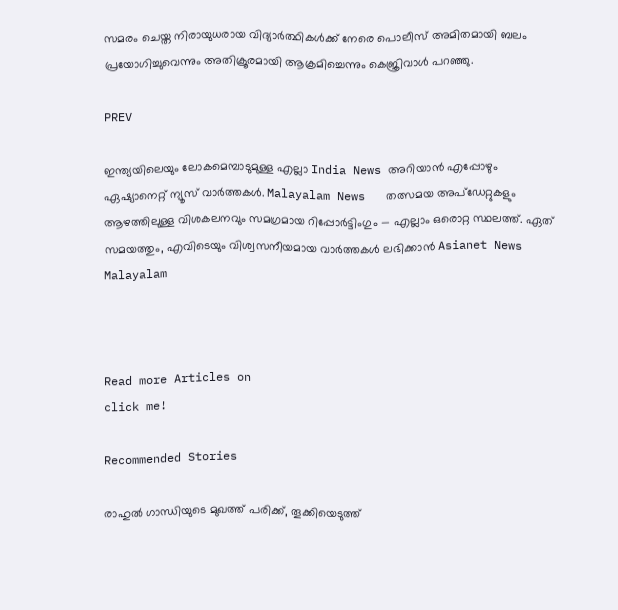സമരം ചെയ്ത നിരായുധരായ വിദ്യാർത്ഥികൾക്ക് നേരെ പൊലീസ് അമിതമായി ബലം പ്രയോഗിച്ചുവെന്നും അതിക്രൂരമായി ആക്രമിച്ചെന്നും കെജ്രിവാൾ പറഞ്ഞു.

PREV

ഇന്ത്യയിലെയും ലോകമെമ്പാടുമുള്ള എല്ലാ India News അറിയാൻ എപ്പോഴും ഏഷ്യാനെറ്റ് ന്യൂസ് വാർത്തകൾ. Malayalam News   തത്സമയ അപ്‌ഡേറ്റുകളും ആഴത്തിലുള്ള വിശകലനവും സമഗ്രമായ റിപ്പോർട്ടിംഗും — എല്ലാം ഒരൊറ്റ സ്ഥലത്ത്. ഏത് സമയത്തും, എവിടെയും വിശ്വസനീയമായ വാർത്തകൾ ലഭിക്കാൻ Asianet News Malayalam



Read more Articles on
click me!

Recommended Stories

രാഹുൽ ഗാന്ധിയുടെ മുഖത്ത് പരിക്ക്, തൂക്കിയെടുത്ത്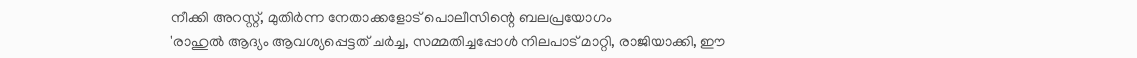നീക്കി അറസ്റ്റ്, മുതിർന്ന നേതാക്കളോട് പൊലീസിന്റെ ബലപ്രയോഗം
'രാഹുൽ ആദ്യം ആവശ്യപ്പെട്ടത് ചർച്ച, സമ്മതിച്ചപ്പോൾ നിലപാട് മാറ്റി, രാജിയാക്കി, ഈ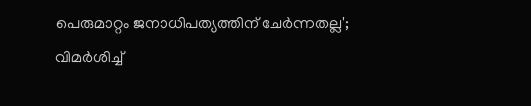പെരുമാറ്റം ജനാധിപത്യത്തിന് ചേർന്നതല്ല'; വിമർശിച്ച്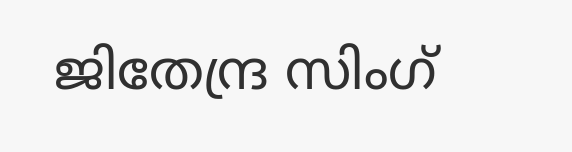ജിതേന്ദ്ര സിംഗ്